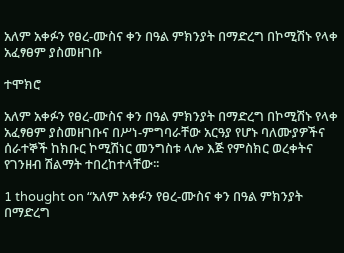አለም አቀፉን የፀረ-ሙስና ቀን በዓል ምክንያት በማድረግ በኮሚሽኑ የላቀ አፈፃፀም ያስመዘገቡ

ተሞክሮ

አለም አቀፉን የፀረ-ሙስና ቀን በዓል ምክንያት በማድረግ በኮሚሽኑ የላቀ አፈፃፀም ያስመዘገቡና በሥነ-ምግባራቸው አርዓያ የሆኑ ባለሙያዎችና ሰራተኞች ከክቡር ኮሚሽነር መንግስቱ ላሎ እጅ የምስክር ወረቀትና የገንዘብ ሽልማት ተበረከተላቸው፡፡

1 thought on “አለም አቀፉን የፀረ-ሙስና ቀን በዓል ምክንያት በማድረግ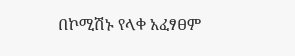በኮሚሽኑ የላቀ አፈፃፀም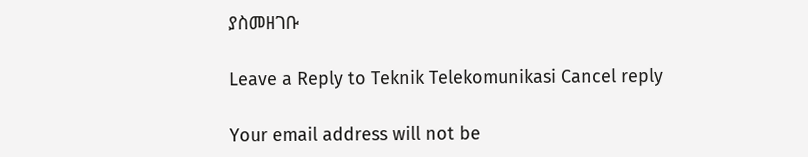ያስመዘገቡ

Leave a Reply to Teknik Telekomunikasi Cancel reply

Your email address will not be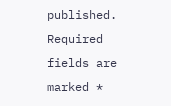published. Required fields are marked *